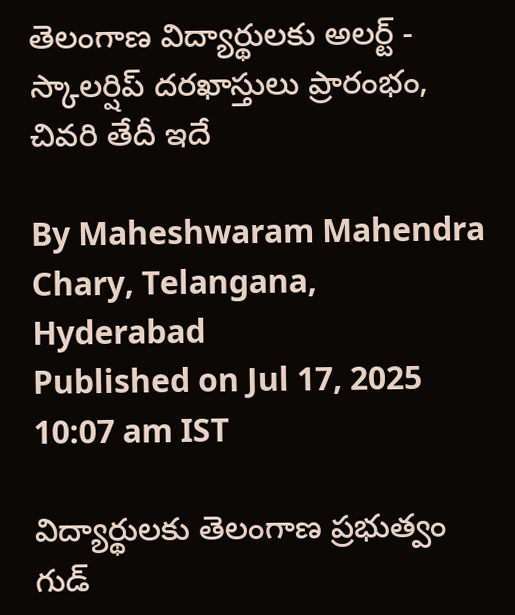తెలంగాణ విద్యార్థులకు అలర్ట్ - స్కాలర్షిప్ దరఖాస్తులు ప్రారంభం, చివరి తేదీ ఇదే

By Maheshwaram Mahendra Chary, Telangana, Hyderabad
Published on Jul 17, 2025 10:07 am IST

విద్యార్థులకు తెలంగాణ ప్రభుత్వం గుడ్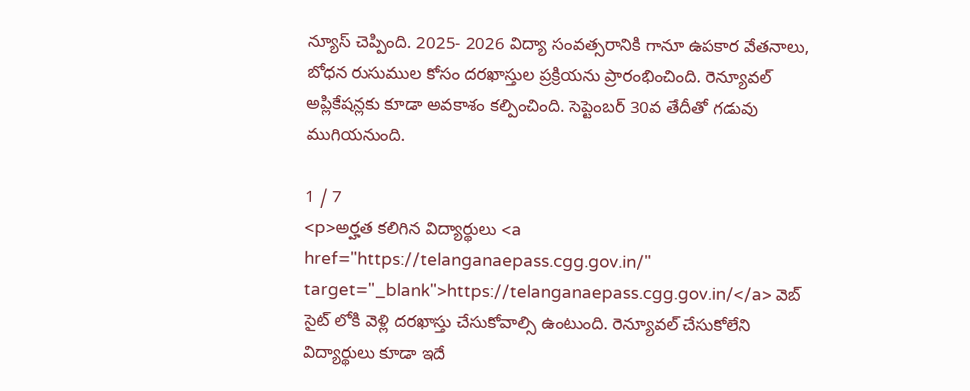న్యూస్ చెప్పింది. 2025- 2026 విద్యా సంవత్సరానికి గానూ ఉపకార వేతనాలు, బోధన రుసుముల కోసం దరఖాస్తుల ప్రక్రియను ప్రారంభించింది. రెన్యూవల్ అప్లికేషన్లకు కూడా అవకాశం కల్పించింది. సెప్టెంబర్ 30వ తేదీతో గడువు ముగియనుంది.

1 / 7
<p>అర్హత కలిగిన విద్యార్థులు <a href="https://telanganaepass.cgg.gov.in/" target="_blank">https://telanganaepass.cgg.gov.in/</a> వెబ్ సైట్ లోకి వెళ్లి దరఖాస్తు చేసుకోవాల్సి ఉంటుంది. రెన్యూవల్ చేసుకోలేని విద్యార్థులు కూడా ఇదే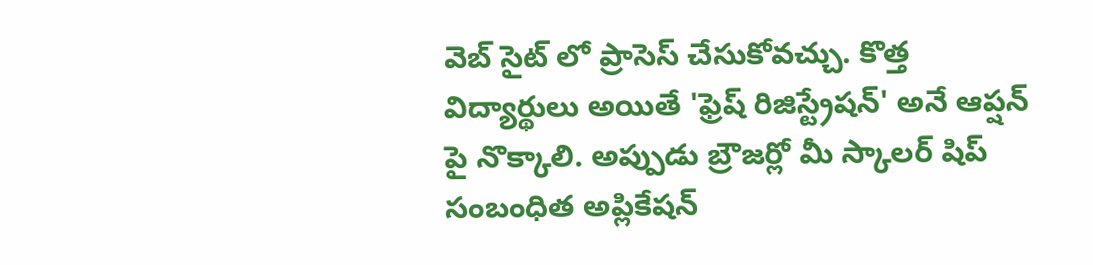వెబ్ సైట్ లో ప్రాసెస్ చేసుకోవచ్చు. కొత్త విద్యార్థులు అయితే 'ఫ్రెష్ రిజిస్ట్రేషన్' అనే ఆప్షన్ పై నొక్కాలి. అప్పుడు బ్రౌజర్లో మీ స్కాలర్ షిప్ సంబంధిత అప్లికేషన్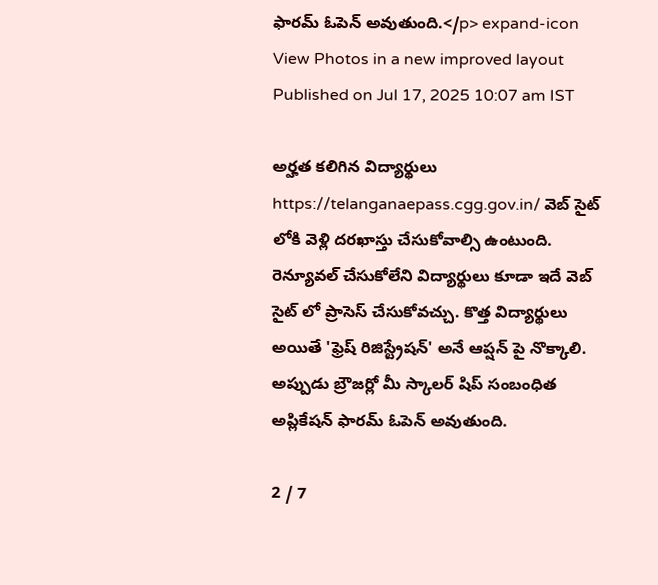ఫారమ్ ఓపెన్ అవుతుంది.</p> expand-icon View Photos in a new improved layout
Published on Jul 17, 2025 10:07 am IST

అర్హత కలిగిన విద్యార్థులు https://telanganaepass.cgg.gov.in/ వెబ్ సైట్ లోకి వెళ్లి దరఖాస్తు చేసుకోవాల్సి ఉంటుంది. రెన్యూవల్ చేసుకోలేని విద్యార్థులు కూడా ఇదే వెబ్ సైట్ లో ప్రాసెస్ చేసుకోవచ్చు. కొత్త విద్యార్థులు అయితే 'ఫ్రెష్ రిజిస్ట్రేషన్' అనే ఆప్షన్ పై నొక్కాలి. అప్పుడు బ్రౌజర్లో మీ స్కాలర్ షిప్ సంబంధిత అప్లికేషన్ ఫారమ్ ఓపెన్ అవుతుంది.

2 / 7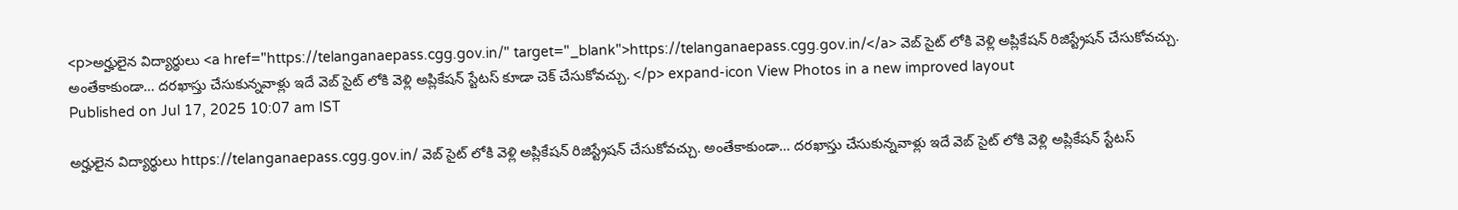<p>అర్హులైన విద్యార్థులు <a href="https://telanganaepass.cgg.gov.in/" target="_blank">https://telanganaepass.cgg.gov.in/</a> వెబ్ సైట్ లోకి వెళ్లి అప్లికేషన్ రిజిస్ట్రేషన్ చేసుకోవచ్చు. అంతేకాకుండా… దరఖాస్తు చేసుకున్నవాళ్లు ఇదే వెబ్ సైట్ లోకి వెళ్లి అప్లికేషన్ స్టేటస్ కూడా చెక్ చేసుకోవచ్చు. </p> expand-icon View Photos in a new improved layout
Published on Jul 17, 2025 10:07 am IST

అర్హులైన విద్యార్థులు https://telanganaepass.cgg.gov.in/ వెబ్ సైట్ లోకి వెళ్లి అప్లికేషన్ రిజిస్ట్రేషన్ చేసుకోవచ్చు. అంతేకాకుండా… దరఖాస్తు చేసుకున్నవాళ్లు ఇదే వెబ్ సైట్ లోకి వెళ్లి అప్లికేషన్ స్టేటస్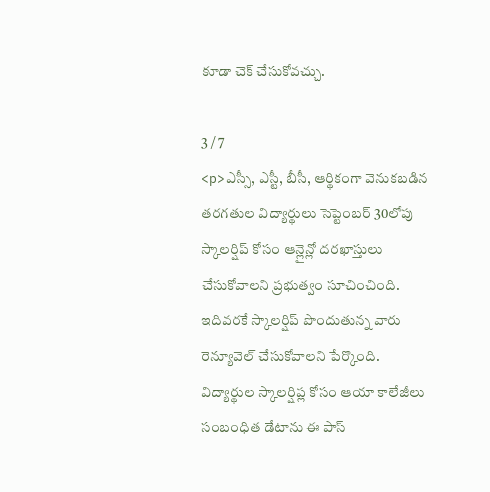కూడా చెక్ చేసుకోవచ్చు.

3 / 7
<p>ఎస్సీ, ఎస్టీ, బీసీ, ఆర్థికంగా వెనుకబడిన తరగతుల విద్యార్థులు సెప్టెంబర్ 30లోపు స్కాలర్షిప్ కోసం ఆన్లైన్లో దరఖాస్తులు చేసుకోవాలని ప్రభుత్వం సూచించింది. ఇదివరకే స్కాలర్షిప్ పొందుతున్న వారు రెన్యూవెల్ చేసుకోవాలని పేర్కొంది. విద్యార్థుల స్కాలర్షిప్ల కోసం ఆయా కాలేజీలు సంబంధిత డేటాను ఈ పాస్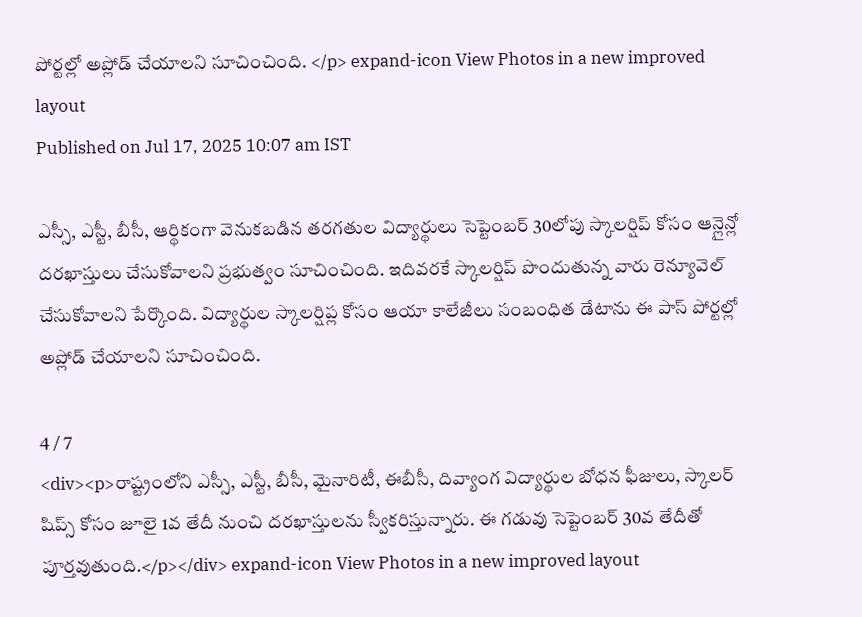పోర్టల్లో అప్లోడ్ చేయాలని సూచించింది. </p> expand-icon View Photos in a new improved layout
Published on Jul 17, 2025 10:07 am IST

ఎస్సీ, ఎస్టీ, బీసీ, ఆర్థికంగా వెనుకబడిన తరగతుల విద్యార్థులు సెప్టెంబర్ 30లోపు స్కాలర్షిప్ కోసం ఆన్లైన్లో దరఖాస్తులు చేసుకోవాలని ప్రభుత్వం సూచించింది. ఇదివరకే స్కాలర్షిప్ పొందుతున్న వారు రెన్యూవెల్ చేసుకోవాలని పేర్కొంది. విద్యార్థుల స్కాలర్షిప్ల కోసం ఆయా కాలేజీలు సంబంధిత డేటాను ఈ పాస్ పోర్టల్లో అప్లోడ్ చేయాలని సూచించింది.

4 / 7
<div><p>రాష్ట్రంలోని ఎస్సీ, ఎస్టీ, బీసీ, మైనారిటీ, ఈబీసీ, దివ్యాంగ విద్యార్థుల బోధన ఫీజులు, స్కాలర్ షిప్స్ కోసం జూలై 1వ తేదీ నుంచి దరఖాస్తులను స్వీకరిస్తున్నారు. ఈ గడువు సెప్టెంబర్ 30వ తేదీతో పూర్తవుతుంది.</p></div> expand-icon View Photos in a new improved layout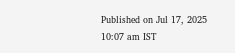Published on Jul 17, 2025 10:07 am IST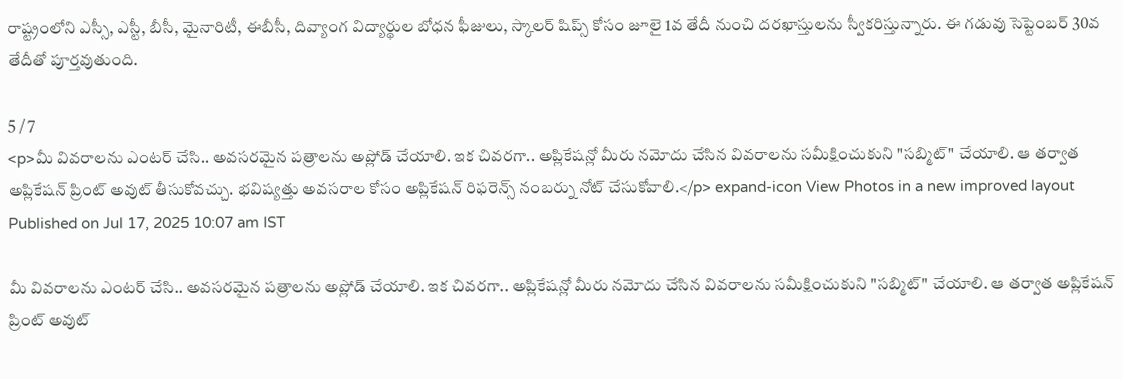రాష్ట్రంలోని ఎస్సీ, ఎస్టీ, బీసీ, మైనారిటీ, ఈబీసీ, దివ్యాంగ విద్యార్థుల బోధన ఫీజులు, స్కాలర్ షిప్స్ కోసం జూలై 1వ తేదీ నుంచి దరఖాస్తులను స్వీకరిస్తున్నారు. ఈ గడువు సెప్టెంబర్ 30వ తేదీతో పూర్తవుతుంది.

5 / 7
<p>మీ వివరాలను ఎంటర్ చేసి.. అవసరమైన పత్రాలను అప్లోడ్ చేయాలి. ఇక చివరగా.. అప్లికేషన్లో మీరు నమోదు చేసిన వివరాలను సమీక్షించుకుని "సబ్మిట్" చేయాలి. ఆ తర్వాత అప్లికేషన్ ప్రింట్ అవుట్ తీసుకోవచ్చు. భవిష్యత్తు అవసరాల కోసం అప్లికేషన్ రిఫరెన్స్ నంబర్ను నోట్ చేసుకోవాలి.</p> expand-icon View Photos in a new improved layout
Published on Jul 17, 2025 10:07 am IST

మీ వివరాలను ఎంటర్ చేసి.. అవసరమైన పత్రాలను అప్లోడ్ చేయాలి. ఇక చివరగా.. అప్లికేషన్లో మీరు నమోదు చేసిన వివరాలను సమీక్షించుకుని "సబ్మిట్" చేయాలి. ఆ తర్వాత అప్లికేషన్ ప్రింట్ అవుట్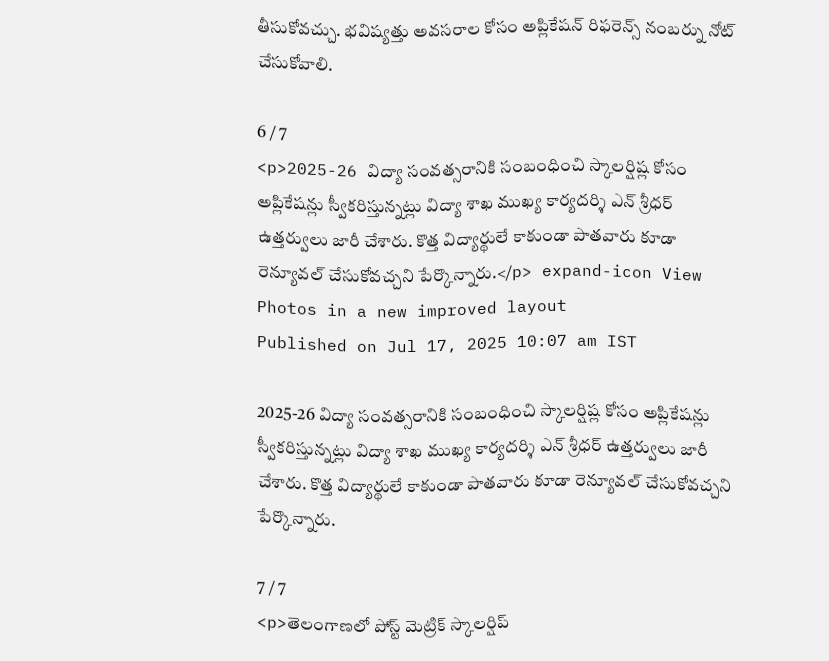తీసుకోవచ్చు. భవిష్యత్తు అవసరాల కోసం అప్లికేషన్ రిఫరెన్స్ నంబర్ను నోట్ చేసుకోవాలి.

6 / 7
<p>2025-26 విద్యా సంవత్సరానికి సంబంధించి స్కాలర్షిష్ల కోసం అప్లికేషన్లు స్వీకరిస్తున్నట్లు విద్యా శాఖ ముఖ్య కార్యదర్శి ఎన్ శ్రీధర్ ఉత్తర్వులు జారీ చేశారు. కొత్త విద్యార్థులే కాకుండా పాతవారు కూడా రెన్యూవల్ చేసుకోవచ్చని పేర్కొన్నారు.</p> expand-icon View Photos in a new improved layout
Published on Jul 17, 2025 10:07 am IST

2025-26 విద్యా సంవత్సరానికి సంబంధించి స్కాలర్షిష్ల కోసం అప్లికేషన్లు స్వీకరిస్తున్నట్లు విద్యా శాఖ ముఖ్య కార్యదర్శి ఎన్ శ్రీధర్ ఉత్తర్వులు జారీ చేశారు. కొత్త విద్యార్థులే కాకుండా పాతవారు కూడా రెన్యూవల్ చేసుకోవచ్చని పేర్కొన్నారు.

7 / 7
<p>తెలంగాణలో పోస్ట్ మెట్రిక్ స్కాలర్షిప్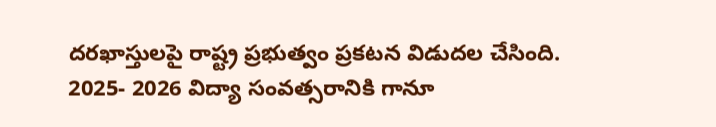దరఖాస్తులపై రాష్ట్ర ప్రభుత్వం ప్రకటన విడుదల చేసింది. 2025- 2026 విద్యా సంవత్సరానికి గానూ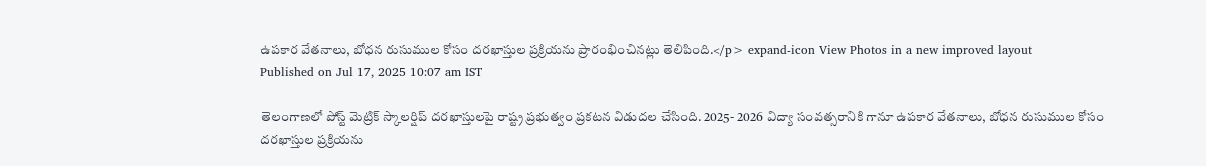ఉపకార వేతనాలు, బోధన రుసుముల కోసం దరఖాస్తుల ప్రక్రియను ప్రారంభించినట్లు తెలిపింది.</p> expand-icon View Photos in a new improved layout
Published on Jul 17, 2025 10:07 am IST

తెలంగాణలో పోస్ట్ మెట్రిక్ స్కాలర్షిప్ దరఖాస్తులపై రాష్ట్ర ప్రభుత్వం ప్రకటన విడుదల చేసింది. 2025- 2026 విద్యా సంవత్సరానికి గానూ ఉపకార వేతనాలు, బోధన రుసుముల కోసం దరఖాస్తుల ప్రక్రియను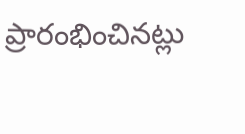ప్రారంభించినట్లు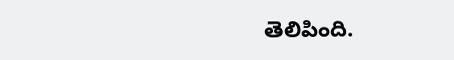తెలిపింది.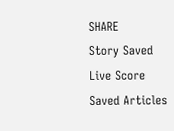SHARE
Story Saved
Live Score
Saved Articles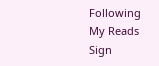Following
My Reads
Sign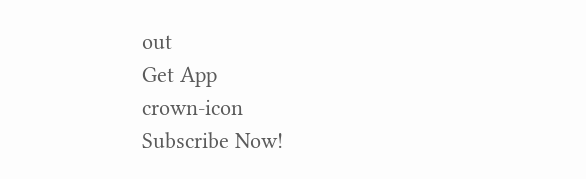out
Get App
crown-icon
Subscribe Now!